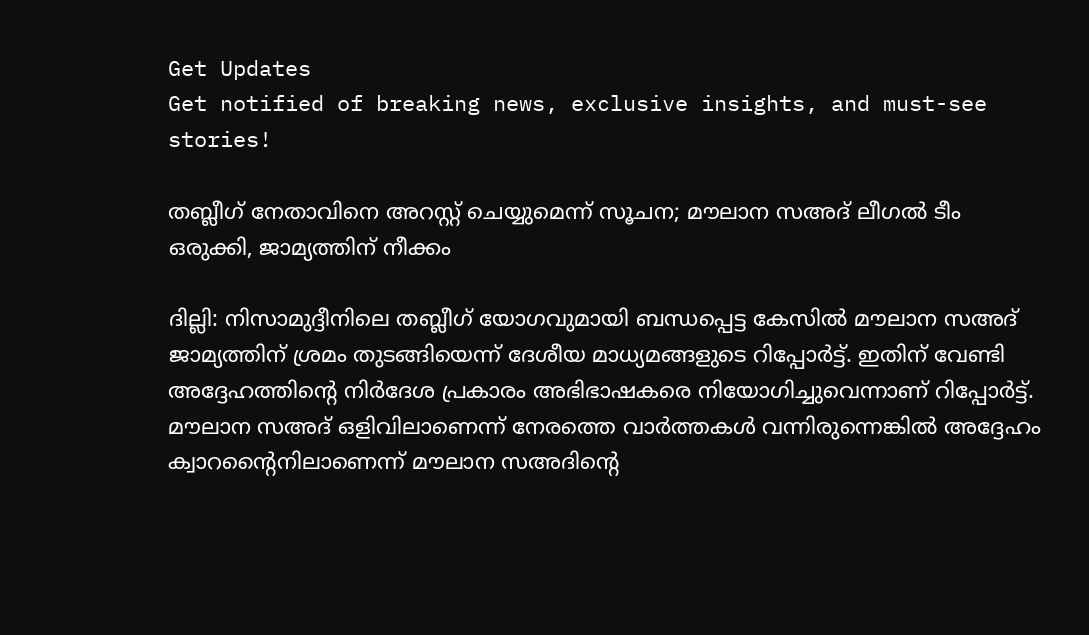Get Updates
Get notified of breaking news, exclusive insights, and must-see stories!

തബ്ലീഗ് നേതാവിനെ അറസ്റ്റ് ചെയ്യുമെന്ന് സൂചന; മൗലാന സഅദ് ലീഗല്‍ ടീം ഒരുക്കി, ജാമ്യത്തിന് നീക്കം

ദില്ലി: നിസാമുദ്ദീനിലെ തബ്ലീഗ് യോഗവുമായി ബന്ധപ്പെട്ട കേസില്‍ മൗലാന സഅദ് ജാമ്യത്തിന് ശ്രമം തുടങ്ങിയെന്ന് ദേശീയ മാധ്യമങ്ങളുടെ റിപ്പോര്‍ട്ട്. ഇതിന് വേണ്ടി അദ്ദേഹത്തിന്റെ നിര്‍ദേശ പ്രകാരം അഭിഭാഷകരെ നിയോഗിച്ചുവെന്നാണ് റിപ്പോര്‍ട്ട്. മൗലാന സഅദ് ഒളിവിലാണെന്ന് നേരത്തെ വാര്‍ത്തകള്‍ വന്നിരുന്നെങ്കില്‍ അദ്ദേഹം ക്വാറന്റൈനിലാണെന്ന് മൗലാന സഅദിന്റെ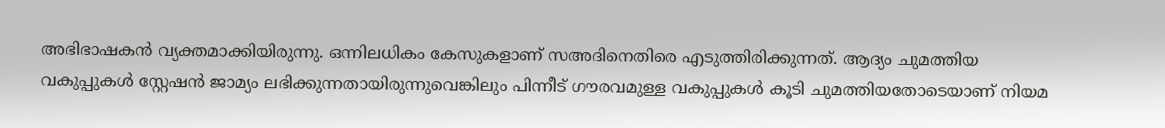അഭിഭാഷകന്‍ വ്യക്തമാക്കിയിരുന്നു. ഒന്നിലധികം കേസുകളാണ് സഅദിനെതിരെ എടുത്തിരിക്കുന്നത്. ആദ്യം ചുമത്തിയ വകുപ്പുകള്‍ സ്റ്റേഷന്‍ ജാമ്യം ലഭിക്കുന്നതായിരുന്നുവെങ്കിലും പിന്നീട് ഗൗരവമുള്ള വകുപ്പുകള്‍ കൂടി ചുമത്തിയതോടെയാണ് നിയമ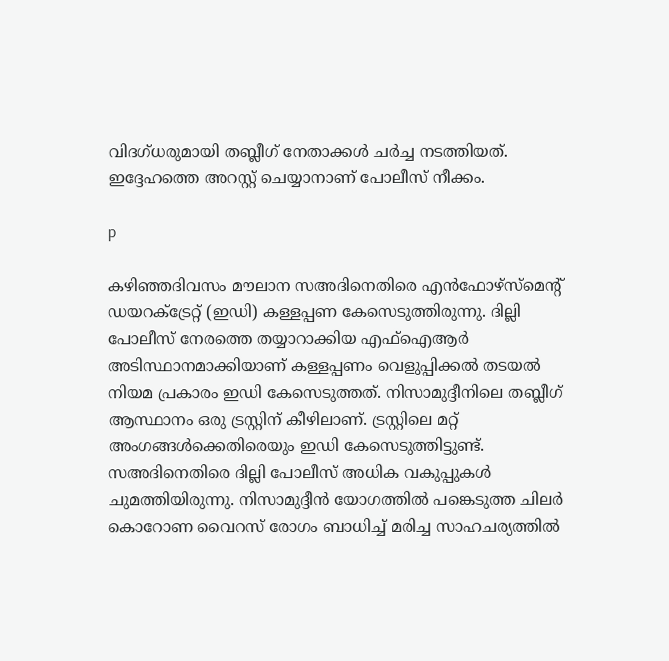വിദഗ്ധരുമായി തബ്ലീഗ് നേതാക്കള്‍ ചര്‍ച്ച നടത്തിയത്. ഇദ്ദേഹത്തെ അറസ്റ്റ് ചെയ്യാനാണ് പോലീസ് നീക്കം.

p

കഴിഞ്ഞദിവസം മൗലാന സഅദിനെതിരെ എന്‍ഫോഴ്‌സ്‌മെന്റ് ഡയറക്ട്രേറ്റ് (ഇഡി) കള്ളപ്പണ കേസെടുത്തിരുന്നു. ദില്ലി പോലീസ് നേരത്തെ തയ്യാറാക്കിയ എഫ്‌ഐആര്‍ അടിസ്ഥാനമാക്കിയാണ് കള്ളപ്പണം വെളുപ്പിക്കല്‍ തടയല്‍ നിയമ പ്രകാരം ഇഡി കേസെടുത്തത്. നിസാമുദ്ദീനിലെ തബ്ലീഗ് ആസ്ഥാനം ഒരു ട്രസ്റ്റിന് കീഴിലാണ്. ട്രസ്റ്റിലെ മറ്റ് അംഗങ്ങള്‍ക്കെതിരെയും ഇഡി കേസെടുത്തിട്ടുണ്ട്. സഅദിനെതിരെ ദില്ലി പോലീസ് അധിക വകുപ്പുകള്‍ ചുമത്തിയിരുന്നു. നിസാമുദ്ദീന്‍ യോഗത്തില്‍ പങ്കെടുത്ത ചിലര്‍ കൊറോണ വൈറസ് രോഗം ബാധിച്ച് മരിച്ച സാഹചര്യത്തില്‍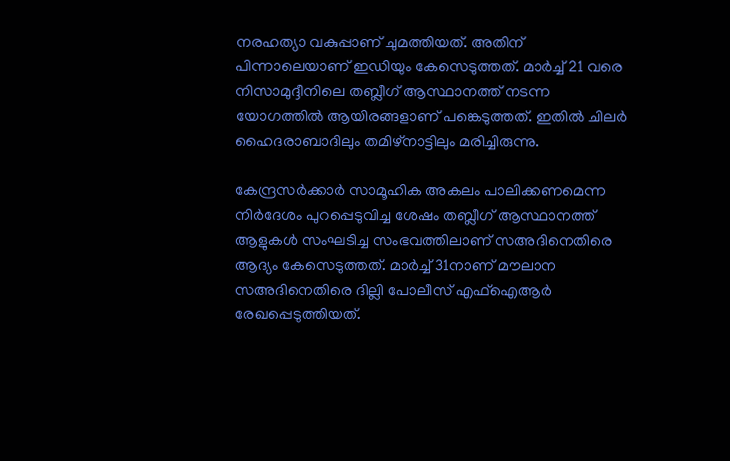നരഹത്യാ വകുപ്പാണ് ചുമത്തിയത്. അതിന് പിന്നാലെയാണ് ഇഡിയും കേസെടുത്തത്. മാര്‍ച്ച് 21 വരെ നിസാമുദ്ദീനിലെ തബ്ലീഗ് ആസ്ഥാനത്ത് നടന്ന യോഗത്തില്‍ ആയിരങ്ങളാണ് പങ്കെടുത്തത്. ഇതില്‍ ചിലര്‍ ഹൈദരാബാദിലും തമിഴ്‌നാട്ടിലും മരിച്ചിരുന്നു.

കേന്ദ്രസര്‍ക്കാര്‍ സാമൂഹിക അകലം പാലിക്കണമെന്ന നിര്‍ദേശം പുറപ്പെടുവിച്ച ശേഷം തബ്ലീഗ് ആസ്ഥാനത്ത് ആളുകള്‍ സംഘടിച്ച സംഭവത്തിലാണ് സഅദിനെതിരെ ആദ്യം കേസെടുത്തത്. മാര്‍ച്ച് 31നാണ് മൗലാന സഅദിനെതിരെ ദില്ലി പോലീസ് എഫ്‌ഐആര്‍ രേഖപ്പെടുത്തിയത്.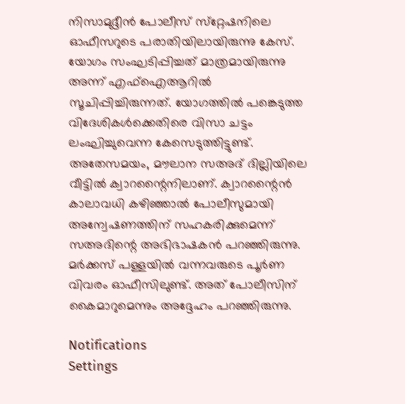നിസാമുദ്ദീന്‍ പോലീസ് സ്‌റ്റേഷനിലെ ഓഫീസറുടെ പരാതിയിലായിരുന്നു കേസ്. യോഗം സംഘടിപ്പിച്ചത് മാത്രമായിരുന്നു അന്ന് എഫ്‌ഐആറില്‍ സൂചിപ്പിച്ചിരുന്നത്. യോഗത്തില്‍ പങ്കെടുത്ത വിദേശികള്‍ക്കെതിരെ വിസാ ചട്ടം ലംഘിച്ചുവെന്ന കേസെടുത്തിട്ടുണ്ട്. അതേസമയം, മൗലാന സഅദ് ദില്ലിയിലെ വീട്ടില്‍ ക്വാറന്റൈനിലാണ്. ക്വാറന്റൈന്‍ കാലാവധി കഴിഞ്ഞാല്‍ പോലീസുമായി അന്വേഷണത്തിന് സഹകരിക്കുമെന്ന് സഅദിന്റെ അഭിഭാഷകന്‍ പറഞ്ഞിരുന്നു. മര്‍ക്കസ് പള്ളയില്‍ വന്നവരുടെ പൂര്‍ണ വിവരം ഓഫീസിലുണ്ട്. അത് പോലീസിന് കൈമാറുമെന്നും അദ്ദേഹം പറഞ്ഞിരുന്നു.

Notifications
Settings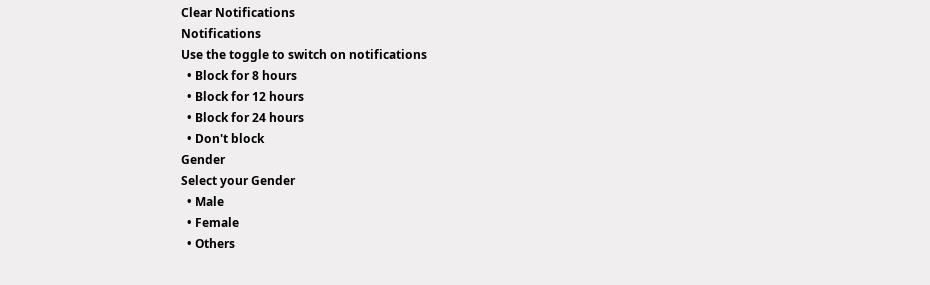Clear Notifications
Notifications
Use the toggle to switch on notifications
  • Block for 8 hours
  • Block for 12 hours
  • Block for 24 hours
  • Don't block
Gender
Select your Gender
  • Male
  • Female
  • Others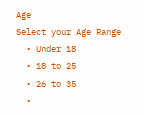Age
Select your Age Range
  • Under 18
  • 18 to 25
  • 26 to 35
  •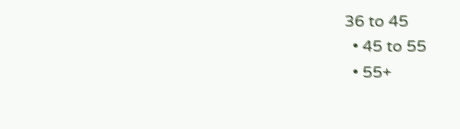36 to 45
  • 45 to 55
  • 55+